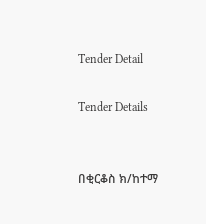Tender Detail

Tender Details


በቂርቆስ ክ/ከተማ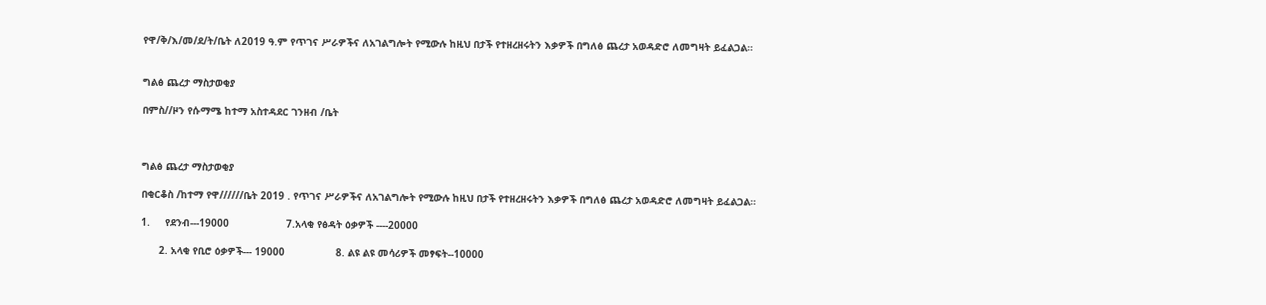የዋ/ቅ/እ/መ/ደ/ት/ቤት ለ2019 ዓ.ም የጥገና ሥራዎችና ለአገልግሎት የሚውሉ ከዚህ በታች የተዘረዘሩትን እቃዎች በግለፅ ጨረታ አወዳድሮ ለመግዛት ይፈልጋል።


ግልፅ ጨረታ ማስታወቂያ

በምስ//ዞን የሱማሜ ከተማ አስተዳደር ገንዘብ /ቤት



ግልፅ ጨረታ ማስታወቂያ

በቂርቆስ /ከተማ የዋ//////ቤት 2019 . የጥገና ሥራዎችና ለአገልግሎት የሚውሉ ከዚህ በታች የተዘረዘሩትን እቃዎች በግለፅ ጨረታ አወዳድሮ ለመግዛት ይፈልጋል።

1.     የደንብ---19000                   7.አላቂ የፅዳት ዕቃዎች ----20000

      2. አላቂ የቢሮ ዕቃዎች--- 19000                 8. ልዩ ልዩ መሳሪዎች መፃፍት--10000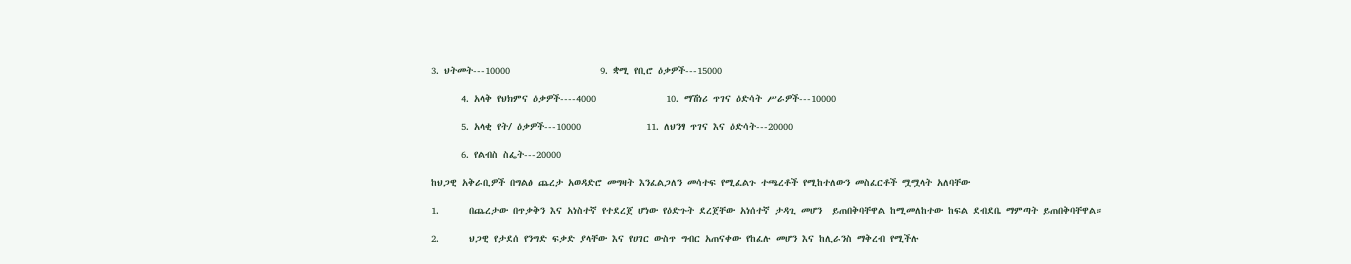3. ህትመት---10000                  9. ቋሚ የቢሮ ዕቃዎች---15000

      4. አላቅ የህክምና ዕቃዎች----4000              10. ማሽነሪ ጥገና ዕድሳት ሥራዎች---10000

      5. አላቂ የት/ ዕቃዎች---10000             11. ለህንፃ ጥገና እና ዕድሳት---20000

      6. የልብስ ስፌት---20000

ከህጋዊ አቅራቢዎች በግልፅ ጨረታ አወዳድሮ መግዛት እንፈልጋለን መሳተፍ የሚፈልጉ ተጫረቶች የሚከተለውን መስፈርቶች ሟሟላት አለባቸው

1.      በጨረታው በጥቃቅን እና አነስተኛ የተደረጀ ሆነው የዕድጉት ደረጀቸው አነሰተኛ ታዳጊ መሆን  ይጠበቅባቸዋል ከሚመለከተው ከፍል ደብደቤ ማምጣት ይጠበቅባቸዋል።

2.      ህጋዊ የታደሰ የንግድ ፍቃድ ያላቸው እና የሀገር ውስጥ ግብር አጠናቀው የከፈሉ መሆን እና ከሊራንስ ማቅረብ የሚችሉ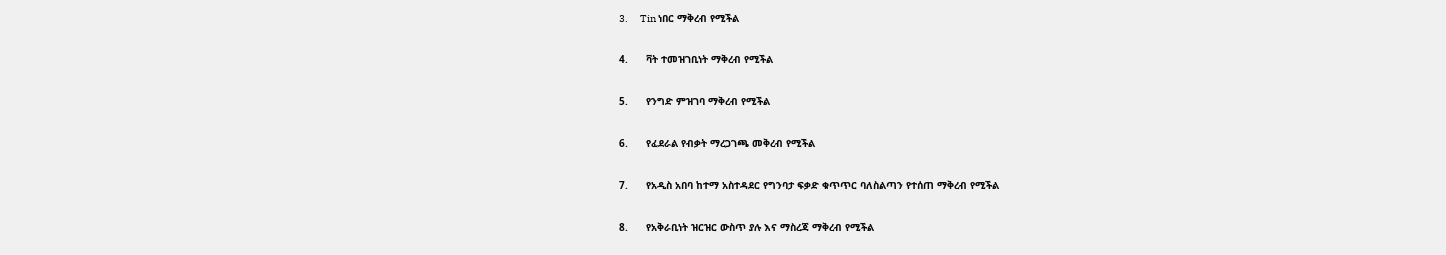3.      Tin ነበር ማቅረብ የሚችል

4.      ቫት ተመዝገቢነት ማቅረብ የሚችል

5.      የንግድ ምዝገባ ማቅረብ የሚችል

6.      የፈደራል የብቃት ማረጋገጫ መቅረብ የሚችል

7.      የአዲስ አበባ ከተማ አስተዳደር የግንባታ ፍቃድ ቁጥጥር ባለስልጣን የተሰጠ ማቅረብ የሚችል

8.      የአቅራቢነት ዝርዝር ውስጥ ያሉ እና ማስረጃ ማቅረብ የሚችል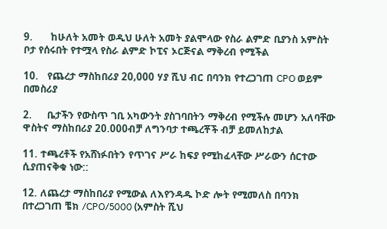9.      ከሁለት አመት ወዲህ ሁለት አመት ያልሞላው የስራ ልምድ ቢያንስ አምስት ቦታ የሰሩበት የተሟላ የስራ ልምድ ኮፒና ኦርጅናል ማቅረብ የሚችል

10.   የጨረታ ማስከበሪያ 20,000 ሃያ ሺህ ብር በባንክ የተረጋገጠ CPO ወይም በመስሪያ

2.     ቤታችን የውስጥ ገቢ አካውንት ያስገባበትን ማቅረብ የሚችሉ መሆን አለባቸው ዋስትና ማስከበሪያ 20.000ብቻ ለግንባታ ተጫረቾች ብቻ ይመለከታል

11. ተጫረቶች የአሸነፉበትን የጥገና ሥራ ከፍያ የሚከፈላቸው ሥራውን ሰርተው ሲያጠናቅቁ ነው::

12. ለጨረታ ማስከበሪያ የሚውል ለእየንዳዱ ኮድ ሎት የሚመለስ በባንክ በተረጋገጠ ቼክ /CPO/5000 (አምስት ሺህ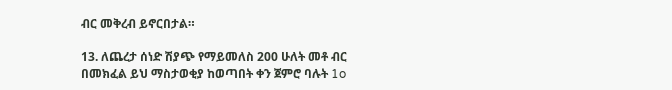ብር መቅረብ ይኖርበታል።

13. ለጨረታ ሰነድ ሽያጭ የማይመለስ 200 ሁለት መቶ ብር በመክፈል ይህ ማስታወቂያ ከወጣበት ቀን ጀምሮ ባሉት 1o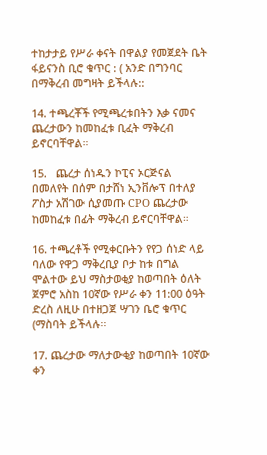ተከታታይ የሥራ ቀናት በዋልያ የመጀደት ቤት ፋይናንስ ቢሮ ቁጥር : ( አንድ በግንባር በማቅረብ መግዛት ይችላሉ::

14. ተጫረቾች የሚጫረቱበትን እቃ ናመና ጨረታውን ከመከፈቱ ቢፈት ማቅረብ ይኖርባቸዋል።

15.   ጨረታ ሰነዱን ኮፒና ኦርጅናል በመለየት በሰም በታሸነ ኢንቨሎፕ በተለያ ፖስታ አሽገው ሲያመጡ CPO ጨረታው ከመከፈቱ በፊት ማቅረብ ይኖርባቸዋል።

16. ተጫረቶች የሚቀርቡትን የየጋ ሰነድ ላይ ባለው የዋጋ ማቅረቢያ ቦታ ከቱ በግል ሞልተው ይህ ማስታወቂያ ከወጣበት ዕለት ጀምሮ አስከ 10ኛው የሥራ ቀን 11:00 ዕዓት ድረስ ለዚሁ በተዘጋጀ ሣገን ቤሮ ቁጥር (ማስባት ይችላሉ፡፡

17. ጨረታው ማለታውቂያ ከወጣበት 10ኛው ቀን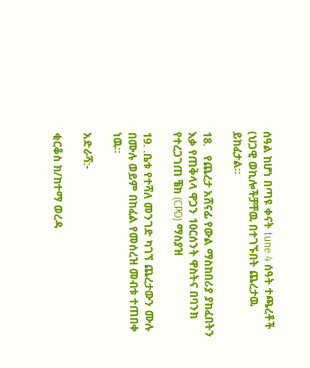ሰዓል ከሆነ በጣዩ ቀናት tune 4 ሰዓት ተጫረቶች (ህጋዊ ወኪሎችቻቸዉ በተገኙበት ጨረታዉ ይከፈታል።

18.   የጨረታ አሸናፊ የውል ማስከበሪያ ያከፈበትን እቃ የጠቅላላ ዋጋን 10ርሰንት ዋስትና በባንክ የተረጋገጠ ቼክ (CPO) ማስያዝ

19. .ቤቱ የተሻለ መንገድ ካገኘ ጨረታውን ሙሉ በሙሉ ወይም በከፈል የመሰረዝ መብቱ ተጠበቀ ነዉ።

አድራሻ:-

ቂርቆስ ክ/ከተማ ወረዳ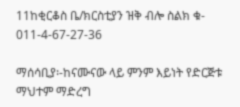11ከቂርቆስ ቤ/ክርስቲያን ዝቅ ብሎ ስልክ ቁ- 011-4-67-27-36

ማሰሳቢያ፡-ከናሙናው ላይ ምንም እይነት የድርጅቱ ማህተም ማድረግ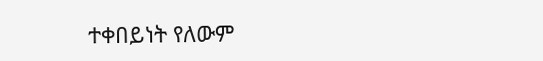ተቀበይነት የለውም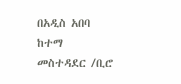በአዲስ አበባ ከተማ መስተዳደር /ቢሮ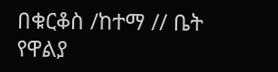በቁርቆስ /ከተማ // ቤት የዋልያ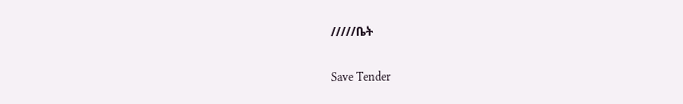/////ቤት

Save Tender